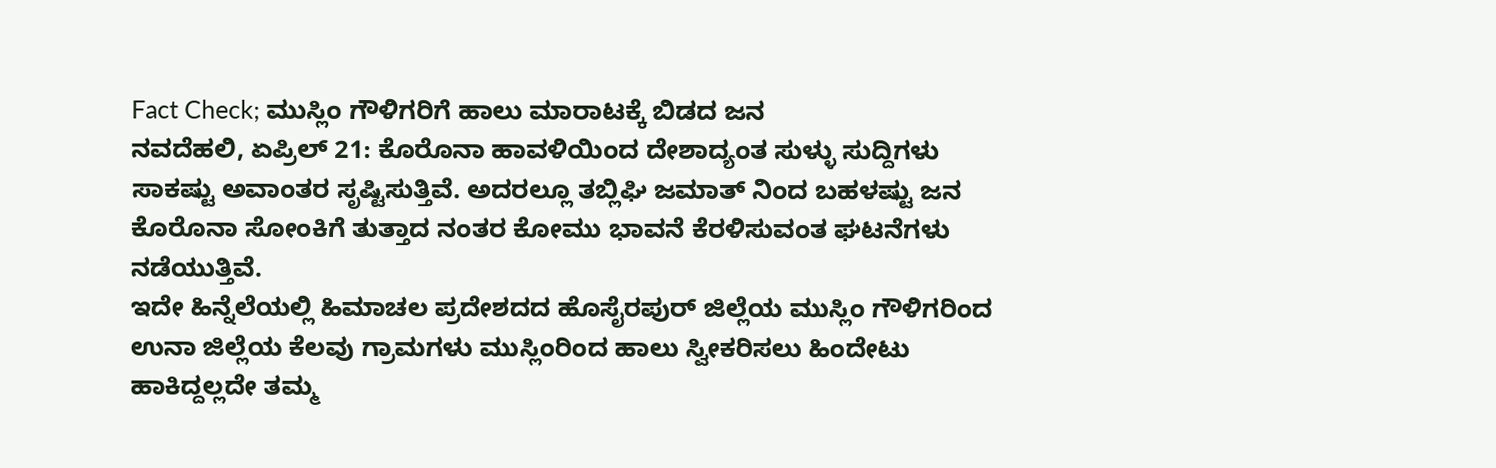Fact Check; ಮುಸ್ಲಿಂ ಗೌಳಿಗರಿಗೆ ಹಾಲು ಮಾರಾಟಕ್ಕೆ ಬಿಡದ ಜನ
ನವದೆಹಲಿ, ಏಪ್ರಿಲ್ 21: ಕೊರೊನಾ ಹಾವಳಿಯಿಂದ ದೇಶಾದ್ಯಂತ ಸುಳ್ಳು ಸುದ್ದಿಗಳು ಸಾಕಷ್ಟು ಅವಾಂತರ ಸೃಷ್ಟಿಸುತ್ತಿವೆ. ಅದರಲ್ಲೂ ತಬ್ಲಿಘಿ ಜಮಾತ್ ನಿಂದ ಬಹಳಷ್ಟು ಜನ ಕೊರೊನಾ ಸೋಂಕಿಗೆ ತುತ್ತಾದ ನಂತರ ಕೋಮು ಭಾವನೆ ಕೆರಳಿಸುವಂತ ಘಟನೆಗಳು ನಡೆಯುತ್ತಿವೆ.
ಇದೇ ಹಿನ್ನೆಲೆಯಲ್ಲಿ ಹಿಮಾಚಲ ಪ್ರದೇಶದದ ಹೊಸೈರಪುರ್ ಜಿಲ್ಲೆಯ ಮುಸ್ಲಿಂ ಗೌಳಿಗರಿಂದ ಉನಾ ಜಿಲ್ಲೆಯ ಕೆಲವು ಗ್ರಾಮಗಳು ಮುಸ್ಲಿಂರಿಂದ ಹಾಲು ಸ್ವೀಕರಿಸಲು ಹಿಂದೇಟು ಹಾಕಿದ್ದಲ್ಲದೇ ತಮ್ಮ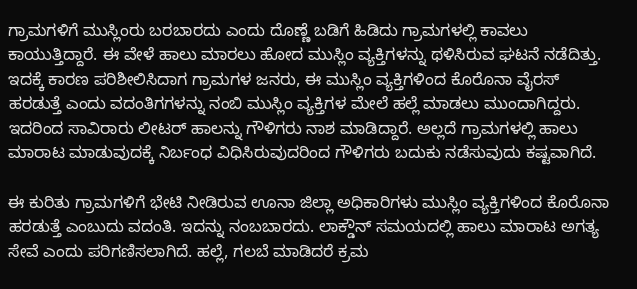ಗ್ರಾಮಗಳಿಗೆ ಮುಸ್ಲಿಂರು ಬರಬಾರದು ಎಂದು ದೊಣ್ಣೆ ಬಡಿಗೆ ಹಿಡಿದು ಗ್ರಾಮಗಳಲ್ಲಿ ಕಾವಲು ಕಾಯುತ್ತಿದ್ದಾರೆ. ಈ ವೇಳೆ ಹಾಲು ಮಾರಲು ಹೋದ ಮುಸ್ಲಿಂ ವ್ಯಕ್ತಿಗಳನ್ನು ಥಳಿಸಿರುವ ಘಟನೆ ನಡೆದಿತ್ತು.
ಇದಕ್ಕೆ ಕಾರಣ ಪರಿಶೀಲಿಸಿದಾಗ ಗ್ರಾಮಗಳ ಜನರು, ಈ ಮುಸ್ಲಿಂ ವ್ಯಕ್ತಿಗಳಿಂದ ಕೊರೊನಾ ವೈರಸ್ ಹರಡುತ್ತೆ ಎಂದು ವದಂತಿಗಗಳನ್ನು ನಂಬಿ ಮುಸ್ಲಿಂ ವ್ಯಕ್ತಿಗಳ ಮೇಲೆ ಹಲ್ಲೆ ಮಾಡಲು ಮುಂದಾಗಿದ್ದರು. ಇದರಿಂದ ಸಾವಿರಾರು ಲೀಟರ್ ಹಾಲನ್ನು ಗೌಳಿಗರು ನಾಶ ಮಾಡಿದ್ದಾರೆ. ಅಲ್ಲದೆ ಗ್ರಾಮಗಳಲ್ಲಿ ಹಾಲು ಮಾರಾಟ ಮಾಡುವುದಕ್ಕೆ ನಿರ್ಬಂಧ ವಿಧಿಸಿರುವುದರಿಂದ ಗೌಳಿಗರು ಬದುಕು ನಡೆಸುವುದು ಕಷ್ಟವಾಗಿದೆ.

ಈ ಕುರಿತು ಗ್ರಾಮಗಳಿಗೆ ಭೇಟಿ ನೀಡಿರುವ ಊನಾ ಜಿಲ್ಲಾ ಅಧಿಕಾರಿಗಳು ಮುಸ್ಲಿಂ ವ್ಯಕ್ತಿಗಳಿಂದ ಕೊರೊನಾ ಹರಡುತ್ತೆ ಎಂಬುದು ವದಂತಿ. ಇದನ್ನು ನಂಬಬಾರದು. ಲಾಕ್ಡೌನ್ ಸಮಯದಲ್ಲಿ ಹಾಲು ಮಾರಾಟ ಅಗತ್ಯ ಸೇವೆ ಎಂದು ಪರಿಗಣಿಸಲಾಗಿದೆ. ಹಲ್ಲೆ, ಗಲಬೆ ಮಾಡಿದರೆ ಕ್ರಮ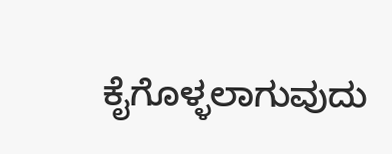ಕೈಗೊಳ್ಳಲಾಗುವುದು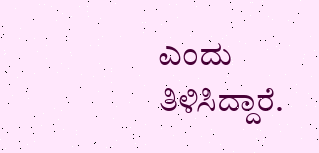ಎಂದು ತಿಳಿಸಿದ್ದಾರೆ.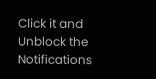Click it and Unblock the Notifications